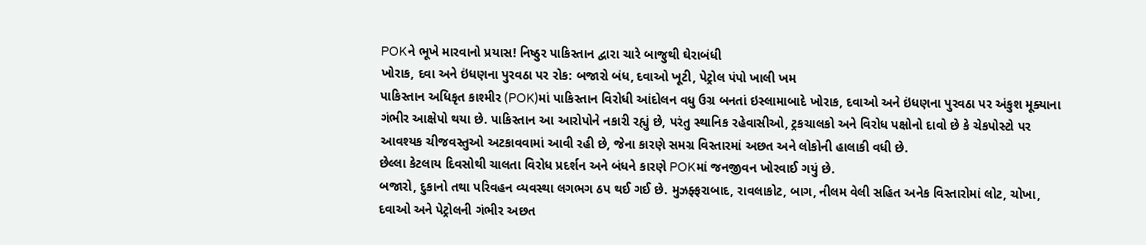POKને ભૂખે મારવાનો પ્રયાસ! નિષ્ઠુર પાકિસ્તાન દ્વારા ચારે બાજુથી ઘેરાબંધી
ખોરાક, દવા અને ઇંધણના પુરવઠા પર રોક: બજારો બંધ, દવાઓ ખૂટી, પેટ્રોલ પંપો ખાલી ખમ
પાકિસ્તાન અધિકૃત કાશ્મીર (POK)માં પાકિસ્તાન વિરોધી આંદોલન વધુ ઉગ્ર બનતાં ઇસ્લામાબાદે ખોરાક, દવાઓ અને ઇંધણના પુરવઠા પર અંકુશ મૂક્યાના ગંભીર આક્ષેપો થયા છે. પાકિસ્તાન આ આરોપોને નકારી રહ્યું છે, પરંતુ સ્થાનિક રહેવાસીઓ, ટ્રકચાલકો અને વિરોધ પક્ષોનો દાવો છે કે ચેકપોસ્ટો પર આવશ્યક ચીજવસ્તુઓ અટકાવવામાં આવી રહી છે, જેના કારણે સમગ્ર વિસ્તારમાં અછત અને લોકોની હાલાકી વધી છે.
છેલ્લા કેટલાય દિવસોથી ચાલતા વિરોધ પ્રદર્શન અને બંધને કારણે POKમાં જનજીવન ખોરવાઈ ગયું છે.
બજારો, દુકાનો તથા પરિવહન વ્યવસ્થા લગભગ ઠપ થઈ ગઈ છે. મુઝફ્ફરાબાદ, રાવલાકોટ, બાગ, નીલમ વેલી સહિત અનેક વિસ્તારોમાં લોટ, ચોખા, દવાઓ અને પેટ્રોલની ગંભીર અછત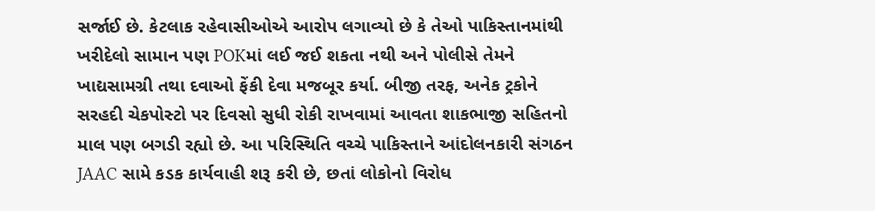સર્જાઈ છે. કેટલાક રહેવાસીઓએ આરોપ લગાવ્યો છે કે તેઓ પાકિસ્તાનમાંથી ખરીદેલો સામાન પણ POKમાં લઈ જઈ શકતા નથી અને પોલીસે તેમને ખાદ્યસામગ્રી તથા દવાઓ ફેંકી દેવા મજબૂર કર્યા. બીજી તરફ, અનેક ટ્રકોને સરહદી ચેકપોસ્ટો પર દિવસો સુધી રોકી રાખવામાં આવતા શાકભાજી સહિતનો માલ પણ બગડી રહ્યો છે. આ પરિસ્થિતિ વચ્ચે પાકિસ્તાને આંદોલનકારી સંગઠન JAAC સામે કડક કાર્યવાહી શરૂ કરી છે, છતાં લોકોનો વિરોધ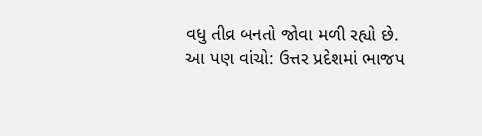વધુ તીવ્ર બનતો જોવા મળી રહ્યો છે.
આ પણ વાંચો: ઉત્તર પ્રદેશમાં ભાજપ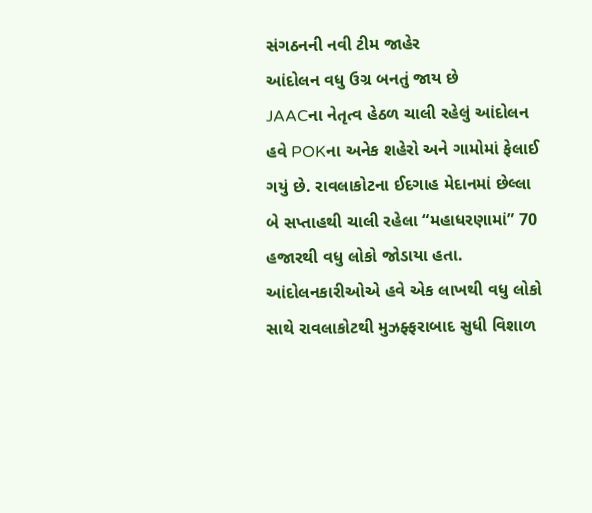સંગઠનની નવી ટીમ જાહેર
આંદોલન વધુ ઉગ્ર બનતું જાય છે
JAACના નેતૃત્વ હેઠળ ચાલી રહેલું આંદોલન હવે POKના અનેક શહેરો અને ગામોમાં ફેલાઈ ગયું છે. રાવલાકોટના ઈદગાહ મેદાનમાં છેલ્લા બે સપ્તાહથી ચાલી રહેલા “મહાધરણામાં” 70 હજારથી વધુ લોકો જોડાયા હતા. આંદોલનકારીઓએ હવે એક લાખથી વધુ લોકો સાથે રાવલાકોટથી મુઝફ્ફરાબાદ સુધી વિશાળ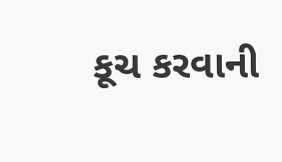કૂચ કરવાની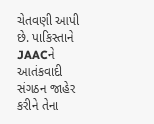ચેતવણી આપી છે. પાકિસ્તાને JAACને આતંકવાદી સંગઠન જાહેર કરીને તેના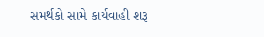સમર્થકો સામે કાર્યવાહી શરૂ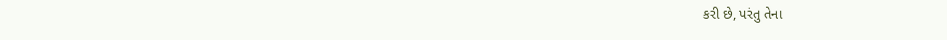કરી છે, પરંતુ તેના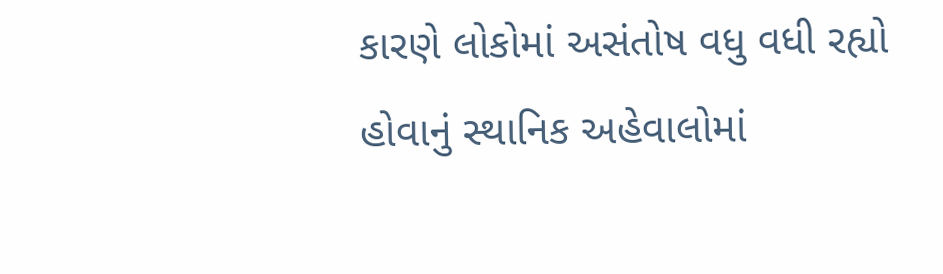કારણે લોકોમાં અસંતોષ વધુ વધી રહ્યો હોવાનું સ્થાનિક અહેવાલોમાં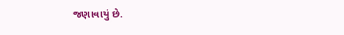જણાવાયું છે.